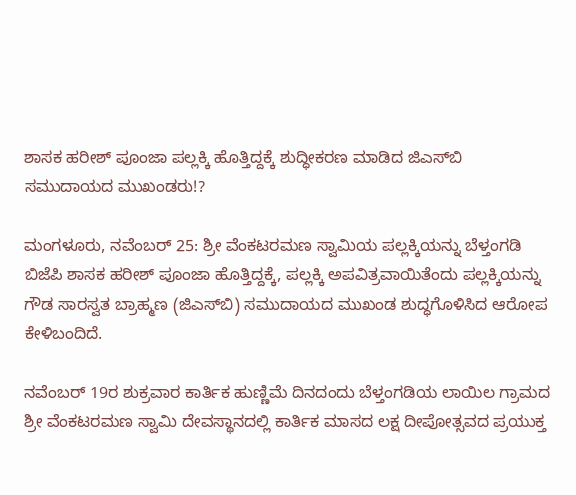ಶಾಸಕ ಹರೀಶ್ ಪೂಂಜಾ ಪಲ್ಲಕ್ಕಿ ಹೊತ್ತಿದ್ದಕ್ಕೆ ಶುದ್ಧೀಕರಣ ಮಾಡಿದ ಜಿಎಸ್‌ಬಿ ಸಮುದಾಯದ ಮುಖಂಡರು!?

ಮಂಗಳೂರು, ನವೆಂಬರ್ 25: ಶ್ರೀ ವೆಂಕಟರಮಣ ಸ್ವಾಮಿಯ ಪಲ್ಲಕ್ಕಿಯನ್ನು ಬೆಳ್ತಂಗಡಿ ಬಿಜೆಪಿ ಶಾಸಕ ಹರೀಶ್ ಪೂಂಜಾ ಹೊತ್ತಿದ್ದಕ್ಕೆ, ಪಲ್ಲಕ್ಕಿ ಅಪವಿತ್ರವಾಯಿತೆಂದು ಪಲ್ಲಕ್ಕಿಯನ್ನು ಗೌಡ ಸಾರಸ್ವತ ಬ್ರಾಹ್ಮಣ (ಜಿಎಸ್‌ಬಿ) ಸಮುದಾಯದ ಮುಖಂಡ ಶುದ್ಧಗೊಳಿಸಿದ ಆರೋಪ ಕೇಳಿಬಂದಿದೆ.

ನವೆಂಬರ್ 19ರ ಶುಕ್ರವಾರ ಕಾರ್ತಿಕ ಹುಣ್ಣಿಮೆ ದಿನದಂದು ಬೆಳ್ತಂಗಡಿಯ ಲಾಯಿಲ ಗ್ರಾಮದ ಶ್ರೀ ವೆಂಕಟರಮಣ ಸ್ವಾಮಿ ದೇವಸ್ಥಾನದಲ್ಲಿ ಕಾರ್ತಿಕ ಮಾಸದ ಲಕ್ಷ ದೀಪೋತ್ಸವದ ಪ್ರಯುಕ್ತ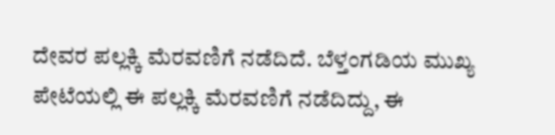ದೇವರ ಪಲ್ಲಕ್ಕಿ ಮೆರವಣಿಗೆ ನಡೆದಿದೆ. ಬೆಳ್ತಂಗಡಿಯ ಮುಖ್ಯ ಪೇಟೆಯಲ್ಲಿ ಈ ಪಲ್ಲಕ್ಕಿ ಮೆರವಣಿಗೆ ನಡೆದಿದ್ದು, ಈ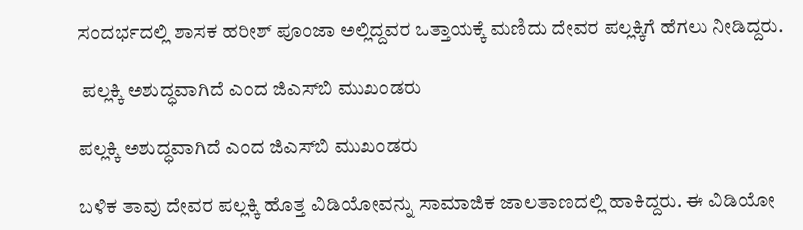ಸಂದರ್ಭದಲ್ಲಿ ಶಾಸಕ ಹರೀಶ್ ಪೂಂಜಾ ಅಲ್ಲಿದ್ದವರ ಒತ್ತಾಯಕ್ಕೆ ಮಣಿದು ದೇವರ ಪಲ್ಲಕ್ಕಿಗೆ ಹೆಗಲು ನೀಡಿದ್ದರು.

 ಪಲ್ಲಕ್ಕಿ ಅಶುದ್ಧವಾಗಿದೆ ಎಂದ ಜಿಎಸ್‌ಬಿ ಮುಖಂಡರು

ಪಲ್ಲಕ್ಕಿ ಅಶುದ್ಧವಾಗಿದೆ ಎಂದ ಜಿಎಸ್‌ಬಿ ಮುಖಂಡರು

ಬಳಿಕ ತಾವು ದೇವರ ಪಲ್ಲಕ್ಕಿ ಹೊತ್ತ ವಿಡಿಯೋವನ್ನು ಸಾಮಾಜಿಕ ಜಾಲತಾಣದಲ್ಲಿ ಹಾಕಿದ್ದರು. ಈ ವಿಡಿಯೋ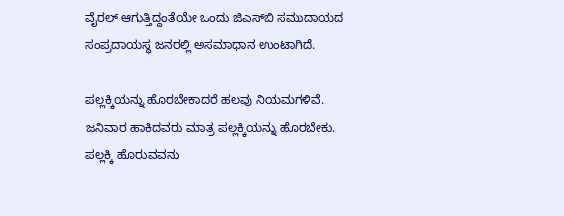ವೈರಲ್ ಆಗುತ್ತಿದ್ದಂತೆಯೇ ಒಂದು ಜಿಎಸ್‌ಬಿ ಸಮುದಾಯದ ಸಂಪ್ರದಾಯಸ್ಥ ಜನರಲ್ಲಿ ಅಸಮಾಧಾನ ಉಂಟಾಗಿದೆ.

ಪಲ್ಲಕ್ಕಿಯನ್ನು ಹೊರಬೇಕಾದರೆ ಹಲವು ನಿಯಮಗಳಿವೆ. ಜನಿವಾರ ಹಾಕಿದವರು ಮಾತ್ರ ಪಲ್ಲಕ್ಕಿಯನ್ನು ಹೊರಬೇಕು. ಪಲ್ಲಕ್ಕಿ ಹೊರುವವನು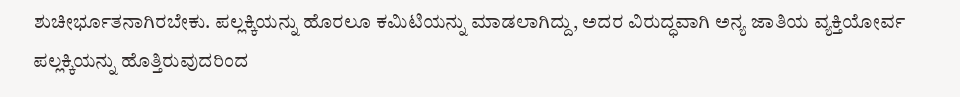ಶುಚೀರ್ಭೂತನಾಗಿರಬೇಕು. ಪಲ್ಲಕ್ಕಿಯನ್ನು ಹೊರಲೂ ಕಮಿಟಿಯನ್ನು ಮಾಡಲಾಗಿದ್ದು, ಅದರ ವಿರುದ್ಧವಾಗಿ ಅನ್ಯ ಜಾತಿಯ ವ್ಯಕ್ತಿಯೋರ್ವ ಪಲ್ಲಕ್ಕಿಯನ್ನು ಹೊತ್ತಿರುವುದರಿಂದ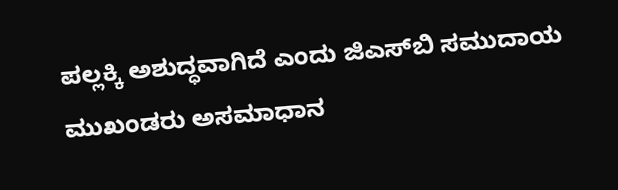ಪಲ್ಲಕ್ಕಿ ಅಶುದ್ಧವಾಗಿದೆ ಎಂದು ಜಿಎಸ್‌ಬಿ ಸಮುದಾಯ ಮುಖಂಡರು ಅಸಮಾಧಾನ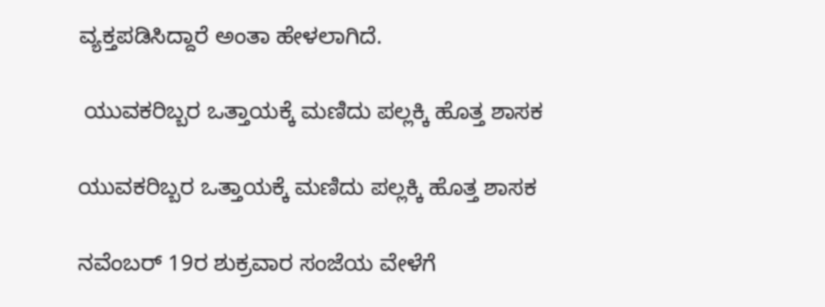ವ್ಯಕ್ತಪಡಿಸಿದ್ದಾರೆ ಅಂತಾ ಹೇಳಲಾಗಿದೆ.

 ಯುವಕರಿಬ್ಬರ ಒತ್ತಾಯಕ್ಕೆ ಮಣಿದು ಪಲ್ಲಕ್ಕಿ ಹೊತ್ತ ಶಾಸಕ

ಯುವಕರಿಬ್ಬರ ಒತ್ತಾಯಕ್ಕೆ ಮಣಿದು ಪಲ್ಲಕ್ಕಿ ಹೊತ್ತ ಶಾಸಕ

ನವೆಂಬರ್ 19ರ ಶುಕ್ರವಾರ ಸಂಜೆಯ ವೇಳೆಗೆ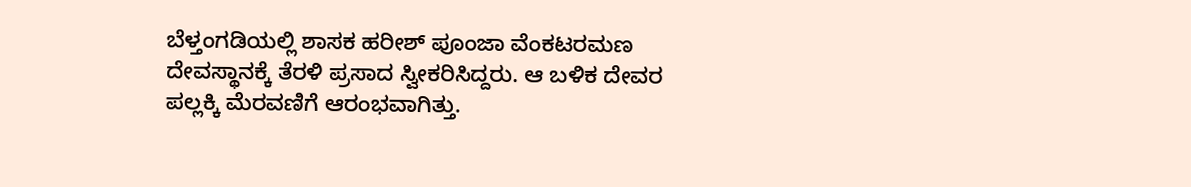ಬೆಳ್ತಂಗಡಿಯಲ್ಲಿ ಶಾಸಕ ಹರೀಶ್ ಪೂಂಜಾ ವೆಂಕಟರಮಣ ದೇವಸ್ಥಾನಕ್ಕೆ ತೆರಳಿ ಪ್ರಸಾದ ಸ್ವೀಕರಿಸಿದ್ದರು. ಆ ಬಳಿಕ ದೇವರ ಪಲ್ಲಕ್ಕಿ ಮೆರವಣಿಗೆ ಆರಂಭವಾಗಿತ್ತು.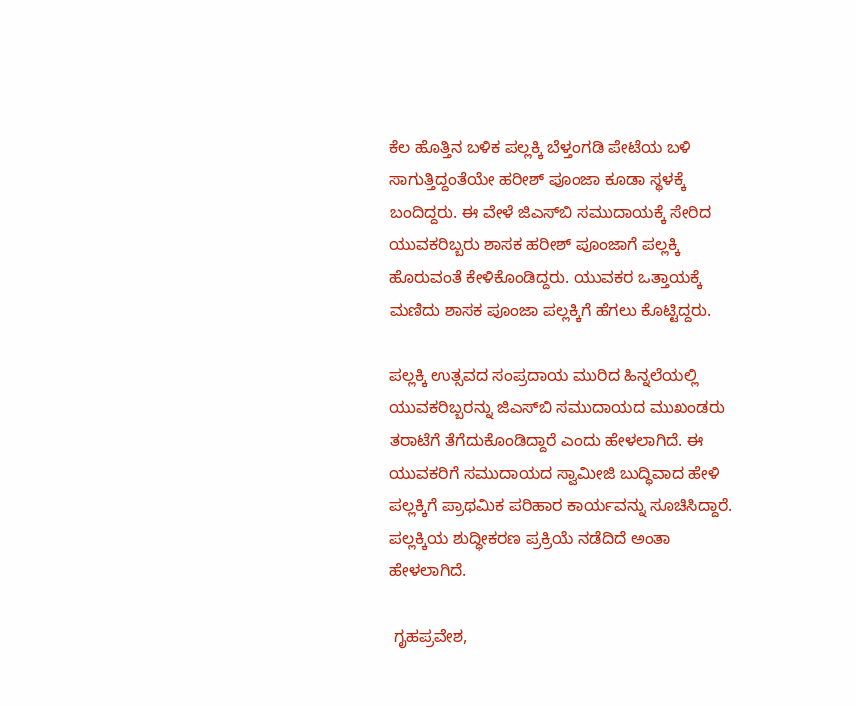ಕೆಲ ಹೊತ್ತಿನ ಬಳಿಕ ಪಲ್ಲಕ್ಕಿ ಬೆಳ್ತಂಗಡಿ ಪೇಟೆಯ ಬಳಿ ಸಾಗುತ್ತಿದ್ದಂತೆಯೇ ಹರೀಶ್ ಪೂಂಜಾ ಕೂಡಾ ಸ್ಥಳಕ್ಕೆ ಬಂದಿದ್ದರು. ಈ ವೇಳೆ ಜಿಎಸ್‌ಬಿ ಸಮುದಾಯಕ್ಕೆ ಸೇರಿದ ಯುವಕರಿಬ್ಬರು ಶಾಸಕ ಹರೀಶ್ ಪೂಂಜಾಗೆ ಪಲ್ಲಕ್ಕಿ ಹೊರುವಂತೆ ಕೇಳಿಕೊಂಡಿದ್ದರು. ಯುವಕರ ಒತ್ತಾಯಕ್ಕೆ ಮಣಿದು ಶಾಸಕ ಪೂಂಜಾ ಪಲ್ಲಕ್ಕಿಗೆ ಹೆಗಲು ಕೊಟ್ಟಿದ್ದರು.

ಪಲ್ಲಕ್ಕಿ ಉತ್ಸವದ ಸಂಪ್ರದಾಯ ಮುರಿದ ಹಿನ್ನಲೆಯಲ್ಲಿ ಯುವಕರಿಬ್ಬರನ್ನು ಜಿಎಸ್‌ಬಿ ಸಮುದಾಯದ ಮುಖಂಡರು ತರಾಟೆಗೆ ತೆಗೆದುಕೊಂಡಿದ್ದಾರೆ ಎಂದು ಹೇಳಲಾಗಿದೆ. ಈ ಯುವಕರಿಗೆ ಸಮುದಾಯದ ಸ್ವಾಮೀಜಿ ಬುದ್ಧಿವಾದ ಹೇಳಿ ಪಲ್ಲಕ್ಕಿಗೆ ಪ್ರಾಥಮಿಕ ಪರಿಹಾರ ಕಾರ್ಯವನ್ನು ಸೂಚಿಸಿದ್ದಾರೆ. ಪಲ್ಲಕ್ಕಿಯ ಶುದ್ಧೀಕರಣ ಪ್ರಕ್ರಿಯೆ ನಡೆದಿದೆ ಅಂತಾ ಹೇಳಲಾಗಿದೆ.

 ಗೃಹಪ್ರವೇಶ,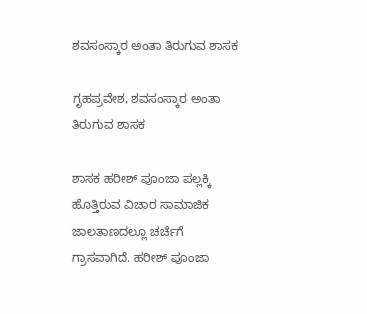ಶವಸಂಸ್ಕಾರ ಅಂತಾ ತಿರುಗುವ ಶಾಸಕ

ಗೃಹಪ್ರವೇಶ, ಶವಸಂಸ್ಕಾರ ಅಂತಾ ತಿರುಗುವ ಶಾಸಕ

ಶಾಸಕ ಹರೀಶ್ ಪೂಂಜಾ ಪಲ್ಲಕ್ಕಿ ಹೊತ್ತಿರುವ ವಿಚಾರ ಸಾಮಾಜಿಕ ಜಾಲತಾಣದಲ್ಲೂ ಚರ್ಚೆಗೆ ಗ್ರಾಸವಾಗಿದೆ. ಹರೀಶ್ ಪೂಂಜಾ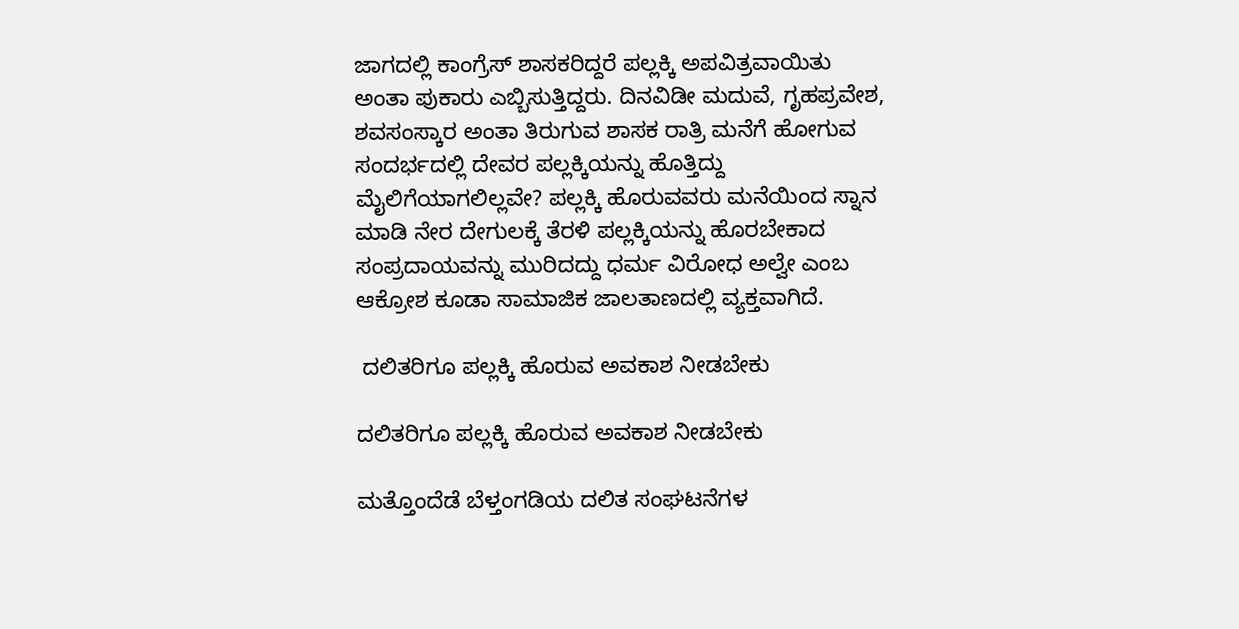ಜಾಗದಲ್ಲಿ ಕಾಂಗ್ರೆಸ್ ಶಾಸಕರಿದ್ದರೆ ಪಲ್ಲಕ್ಕಿ ಅಪವಿತ್ರವಾಯಿತು ಅಂತಾ ಪುಕಾರು ಎಬ್ಬಿಸುತ್ತಿದ್ದರು. ದಿನವಿಡೀ ಮದುವೆ, ಗೃಹಪ್ರವೇಶ, ಶವಸಂಸ್ಕಾರ ಅಂತಾ ತಿರುಗುವ ಶಾಸಕ ರಾತ್ರಿ ಮನೆಗೆ ಹೋಗುವ ಸಂದರ್ಭದಲ್ಲಿ ದೇವರ ಪಲ್ಲಕ್ಕಿಯನ್ನು ಹೊತ್ತಿದ್ದು ಮೈಲಿಗೆಯಾಗಲಿಲ್ಲವೇ? ಪಲ್ಲಕ್ಕಿ ಹೊರುವವರು ಮನೆಯಿಂದ ಸ್ನಾನ ಮಾಡಿ ನೇರ ದೇಗುಲಕ್ಕೆ ತೆರಳಿ ಪಲ್ಲಕ್ಕಿಯನ್ನು ಹೊರಬೇಕಾದ ಸಂಪ್ರದಾಯವನ್ನು ಮುರಿದದ್ದು ಧರ್ಮ ವಿರೋಧ ಅಲ್ವೇ ಎಂಬ ಆಕ್ರೋಶ ಕೂಡಾ ಸಾಮಾಜಿಕ ಜಾಲತಾಣದಲ್ಲಿ ವ್ಯಕ್ತವಾಗಿದೆ.

 ದಲಿತರಿಗೂ ಪಲ್ಲಕ್ಕಿ ಹೊರುವ ಅವಕಾಶ ನೀಡಬೇಕು

ದಲಿತರಿಗೂ ಪಲ್ಲಕ್ಕಿ ಹೊರುವ ಅವಕಾಶ ನೀಡಬೇಕು

ಮತ್ತೊಂದೆಡೆ ಬೆಳ್ತಂಗಡಿಯ ದಲಿತ ಸಂಘಟನೆಗಳ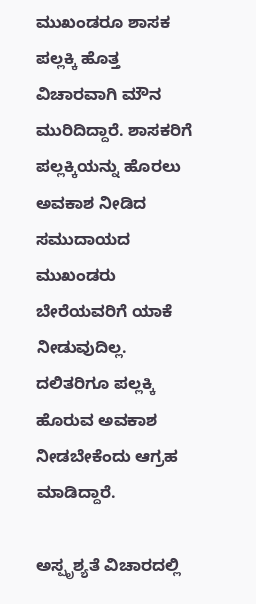ಮುಖಂಡರೂ ಶಾಸಕ ಪಲ್ಲಕ್ಕಿ ಹೊತ್ತ ವಿಚಾರವಾಗಿ ಮೌನ ಮುರಿದಿದ್ದಾರೆ. ಶಾಸಕರಿಗೆ ಪಲ್ಲಕ್ಕಿಯನ್ನು ಹೊರಲು ಅವಕಾಶ ನೀಡಿದ ಸಮುದಾಯದ ಮುಖಂಡರು ಬೇರೆಯವರಿಗೆ ಯಾಕೆ ನೀಡುವುದಿಲ್ಲ. ದಲಿತರಿಗೂ ಪಲ್ಲಕ್ಕಿ ಹೊರುವ ಅವಕಾಶ ನೀಡಬೇಕೆಂದು ಆಗ್ರಹ ಮಾಡಿದ್ದಾರೆ.

ಅಸ್ಪೃಶ್ಯತೆ ವಿಚಾರದಲ್ಲಿ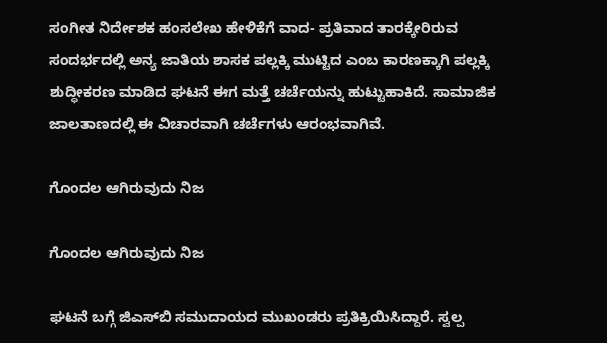ಸಂಗೀತ ನಿರ್ದೇಶಕ ಹಂಸಲೇಖ ಹೇಳಿಕೆಗೆ ವಾದ- ಪ್ರತಿವಾದ ತಾರಕ್ಕೇರಿರುವ ಸಂದರ್ಭದಲ್ಲಿ ಅನ್ಯ ಜಾತಿಯ ಶಾಸಕ ಪಲ್ಲಕ್ಕಿ ಮುಟ್ಟಿದ ಎಂಬ ಕಾರಣಕ್ಕಾಗಿ ಪಲ್ಲಕ್ಕಿ ಶುದ್ಧೀಕರಣ ಮಾಡಿದ ಘಟನೆ ಈಗ ಮತ್ತೆ ಚರ್ಚೆಯನ್ನು ಹುಟ್ಟುಹಾಕಿದೆ. ಸಾಮಾಜಿಕ ಜಾಲತಾಣದಲ್ಲಿ ಈ ವಿಚಾರವಾಗಿ ಚರ್ಚೆಗಳು ಆರಂಭವಾಗಿವೆ.

ಗೊಂದಲ ಆಗಿರುವುದು ನಿಜ

ಗೊಂದಲ ಆಗಿರುವುದು ನಿಜ

ಘಟನೆ ಬಗ್ಗೆ ಜಿಎಸ್‌ಬಿ ಸಮುದಾಯದ ಮುಖಂಡರು ಪ್ರತಿಕ್ರಿಯಿಸಿದ್ದಾರೆ. ಸ್ವಲ್ಪ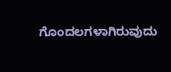ಗೊಂದಲಗಳಾಗಿರುವುದು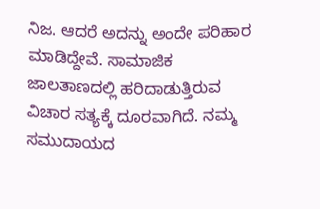ನಿಜ. ಆದರೆ ಅದನ್ನು ಅಂದೇ ಪರಿಹಾರ ಮಾಡಿದ್ದೇವೆ. ಸಾಮಾಜಿಕ ಜಾಲತಾಣದಲ್ಲಿ ಹರಿದಾಡುತ್ತಿರುವ ವಿಚಾರ ಸತ್ಯಕ್ಕೆ ದೂರವಾಗಿದೆ. ನಮ್ಮ ಸಮುದಾಯದ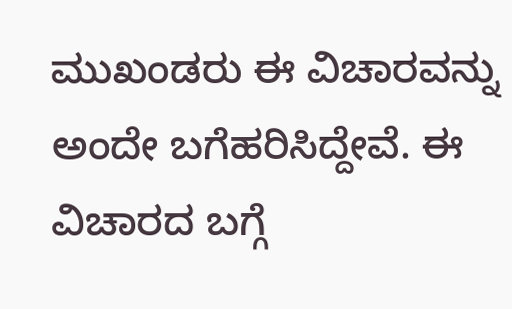ಮುಖಂಡರು ಈ ವಿಚಾರವನ್ನು ಅಂದೇ ಬಗೆಹರಿಸಿದ್ದೇವೆ. ಈ ವಿಚಾರದ ಬಗ್ಗೆ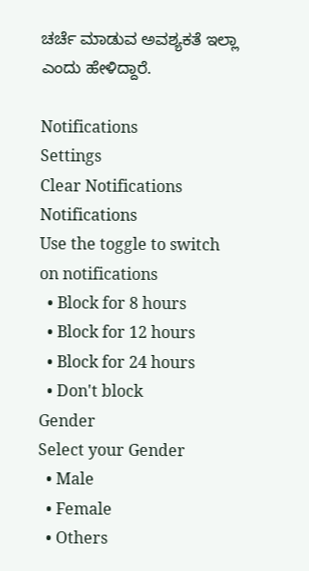ಚರ್ಚೆ ಮಾಡುವ ಅವಶ್ಯಕತೆ ಇಲ್ಲಾ ಎಂದು ಹೇಳಿದ್ದಾರೆ.

Notifications
Settings
Clear Notifications
Notifications
Use the toggle to switch on notifications
  • Block for 8 hours
  • Block for 12 hours
  • Block for 24 hours
  • Don't block
Gender
Select your Gender
  • Male
  • Female
  • Others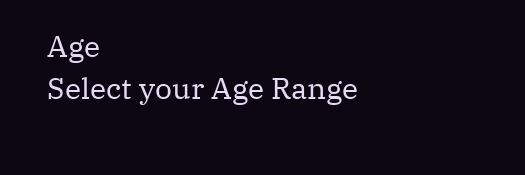Age
Select your Age Range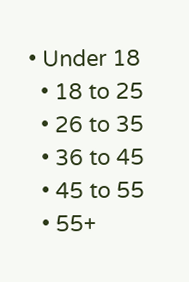• Under 18
  • 18 to 25
  • 26 to 35
  • 36 to 45
  • 45 to 55
  • 55+